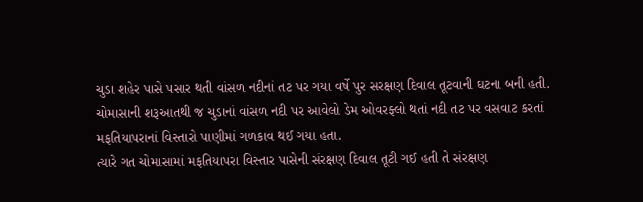ચુડા શહેર પાસે પસાર થતી વાંસળ નદીનાં તટ પર ગયા વર્ષે પુર સરક્ષણ દિવાલ તૂટવાની ઘટના બની હતી.
ચોમાસાની શરૂઆતથી જ ચુડાનાં વાંસળ નદી પર આવેલો ડેમ ઓવરફ્લો થતાં નદી તટ પર વસવાટ કરતાં મફતિયાપરાનાં વિસ્તારો પાણીમાં ગળકાવ થઈ ગયા હતા.
ત્યારે ગત ચોમાસામાં મફતિયાપરા વિસ્તાર પાસેની સંરક્ષણ દિવાલ તૂટી ગઈ હતી તે સંરક્ષણ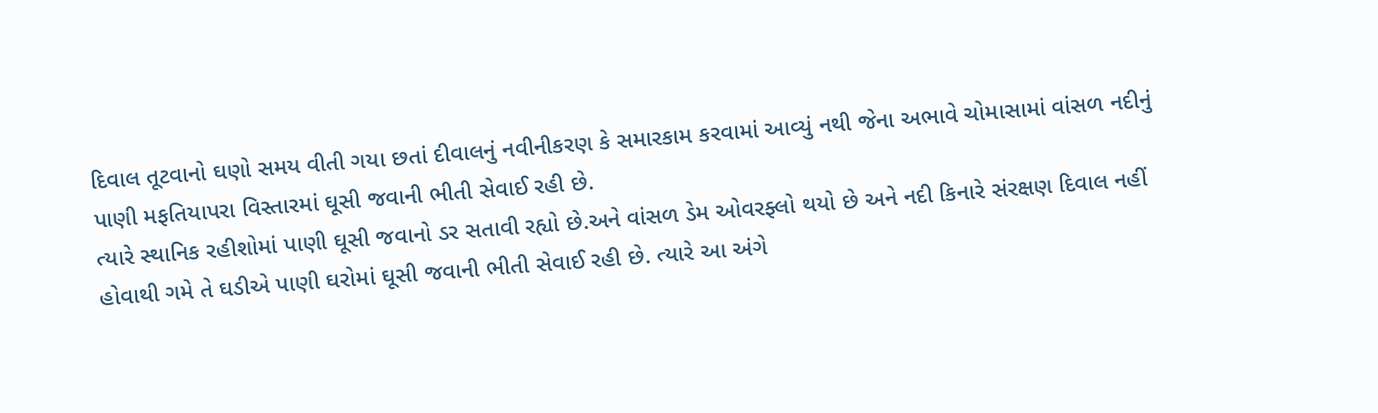દિવાલ તૂટવાનો ઘણો સમય વીતી ગયા છતાં દીવાલનું નવીનીકરણ કે સમારકામ કરવામાં આવ્યું નથી જેના અભાવે ચોમાસામાં વાંસળ નદીનું પાણી મફતિયાપરા વિસ્તારમાં ઘૂસી જવાની ભીતી સેવાઈ રહી છે.
ત્યારે સ્થાનિક રહીશોમાં પાણી ઘૂસી જવાનો ડર સતાવી રહ્યો છે.અને વાંસળ ડેમ ઓવરફ્લો થયો છે અને નદી કિનારે સંરક્ષણ દિવાલ નહીં હોવાથી ગમે તે ઘડીએ પાણી ઘરોમાં ઘૂસી જવાની ભીતી સેવાઈ રહી છે. ત્યારે આ અંગે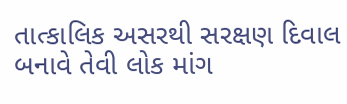તાત્કાલિક અસરથી સરક્ષણ દિવાલ બનાવે તેવી લોક માંગ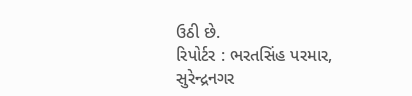ઉઠી છે.
રિપોર્ટર : ભરતસિંહ પરમાર, સુરેન્દ્રનગર